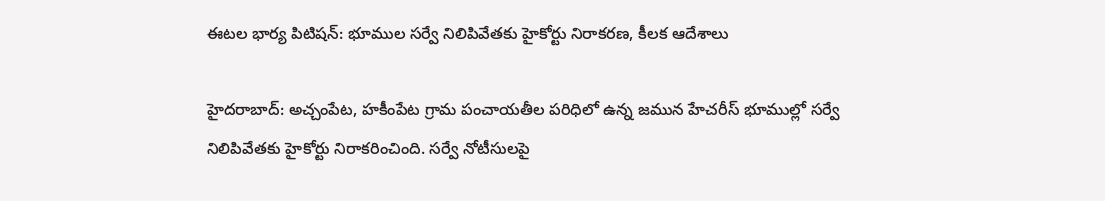ఈటల భార్య పిటిషన్: భూముల సర్వే నిలిపివేతకు హైకోర్టు నిరాకరణ, కీలక ఆదేశాలు

హైదరాబాద్: అచ్చంపేట, హకీంపేట గ్రామ పంచాయతీల పరిధిలో ఉన్న జమున హేచరీస్ భూముల్లో సర్వే నిలిపివేతకు హైకోర్టు నిరాకరించింది. సర్వే నోటీసులపై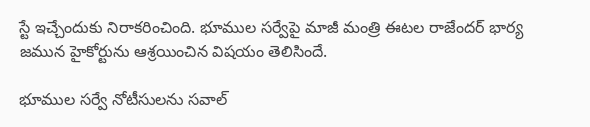స్టే ఇచ్చేందుకు నిరాకరించింది. భూముల సర్వేపై మాజీ మంత్రి ఈటల రాజేందర్ భార్య జమున హైకోర్టును ఆశ్రయించిన విషయం తెలిసిందే.

భూముల సర్వే నోటీసులను సవాల్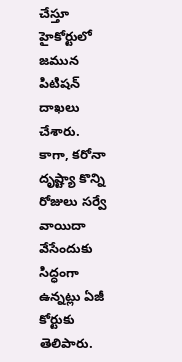చేస్తూ హైకోర్టులో జమున పిటిషన్ దాఖలు చేశారు. కాగా, కరోనా దృష్ట్యా కొన్ని రోజులు సర్వే వాయిదా వేసేందుకు సిద్ధంగా ఉన్నట్లు ఏజీ కోర్టుకు తెలిపారు.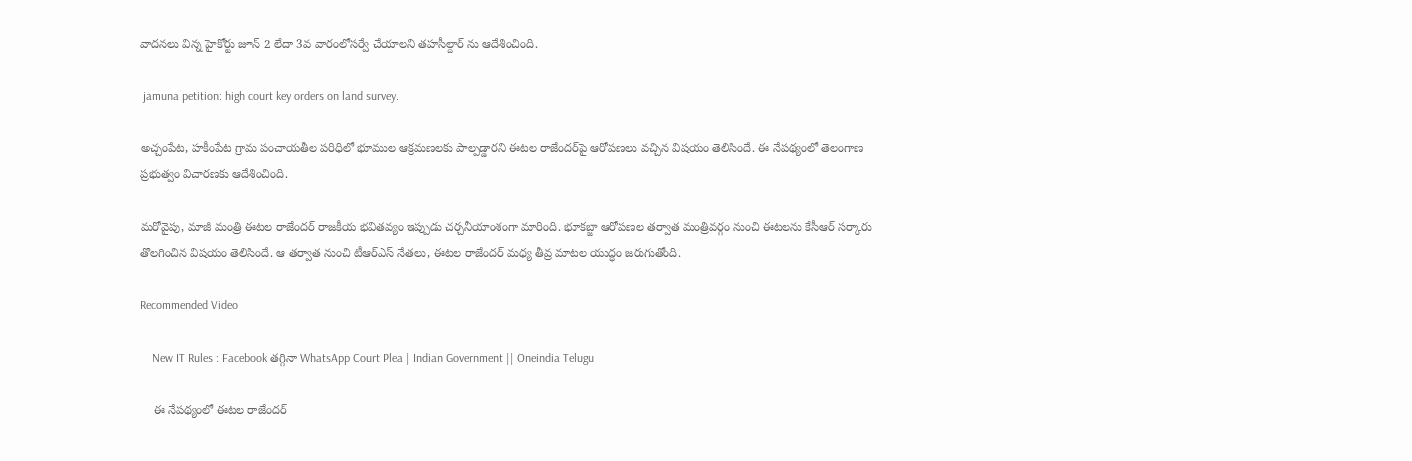వాదనలు విన్న హైకోర్టు జూన్ 2 లేదా 3వ వారంలోసర్వే చేయాలని తహసీల్దార్ ను ఆదేశించింది.

 jamuna petition: high court key orders on land survey.

అచ్చంపేట, హకీంపేట గ్రామ పంచాయతీల పరిధిలో భూముల ఆక్రమణలకు పాల్పడ్డారని ఈటల రాజేందర్‌పై ఆరోపణలు వచ్చిన విషయం తెలిసిందే. ఈ నేపథ్యంలో తెలంగాణ ప్రభుత్వం విచారణకు ఆదేశించింది.

మరోవైపు, మాజీ మంత్రి ఈటల రాజేందర్ రాజకీయ భవితవ్యం ఇప్పుడు చర్చనీయాంశంగా మారింది. భూకబ్జా ఆరోపణల తర్వాత మంత్రివర్గం నుంచి ఈటలను కేసీఆర్ సర్కారు తొలగించిన విషయం తెలిసిందే. ఆ తర్వాత నుంచి టీఆర్ఎస్ నేతలు, ఈటల రాజేందర్ మధ్య తీవ్ర మాటల యుద్ధం జరుగుతోంది.

Recommended Video

    New IT Rules : Facebook తగ్గినా WhatsApp Court Plea | Indian Government || Oneindia Telugu

    ఈ నేపథ్యంలో ఈటల రాజేందర్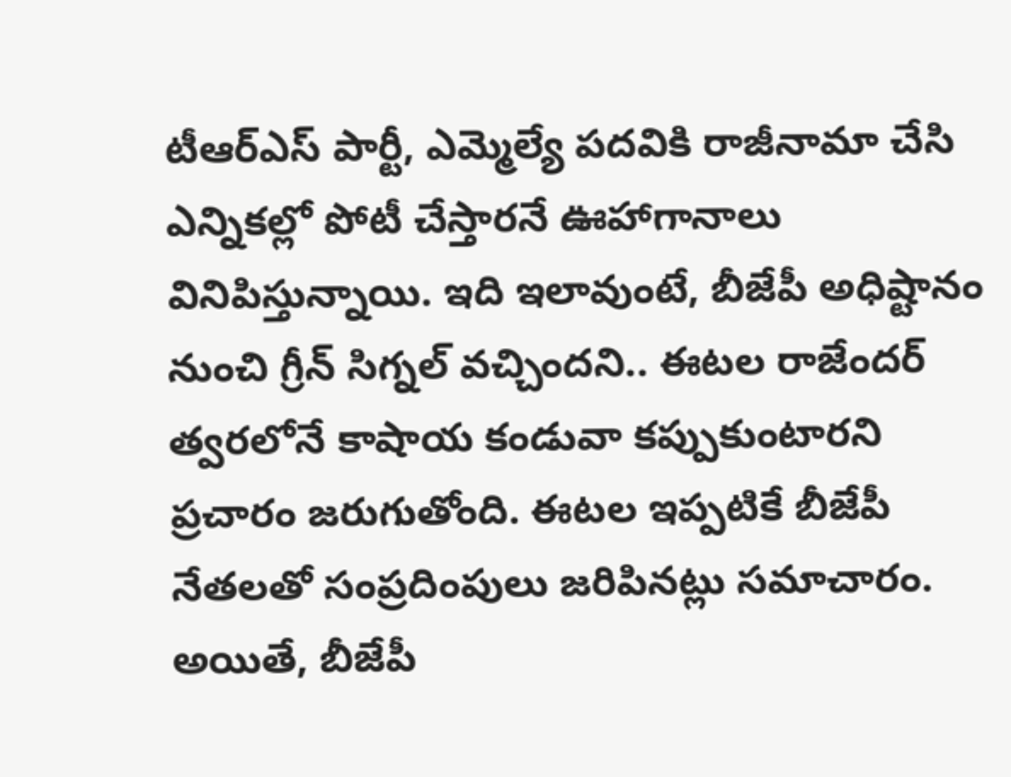టీఆర్ఎస్ పార్టీ, ఎమ్మెల్యే పదవికి రాజీనామా చేసి ఎన్నికల్లో పోటీ చేస్తారనే ఊహాగానాలు వినిపిస్తున్నాయి. ఇది ఇలావుంటే, బీజేపీ అధిష్టానం నుంచి గ్రీన్ సిగ్నల్ వచ్చిందని.. ఈటల రాజేందర్ త్వరలోనే కాషాయ కండువా కప్పుకుంటారని ప్రచారం జరుగుతోంది. ఈటల ఇప్పటికే బీజేపీ నేతలతో సంప్రదింపులు జరిపినట్లు సమాచారం. అయితే, బీజేపీ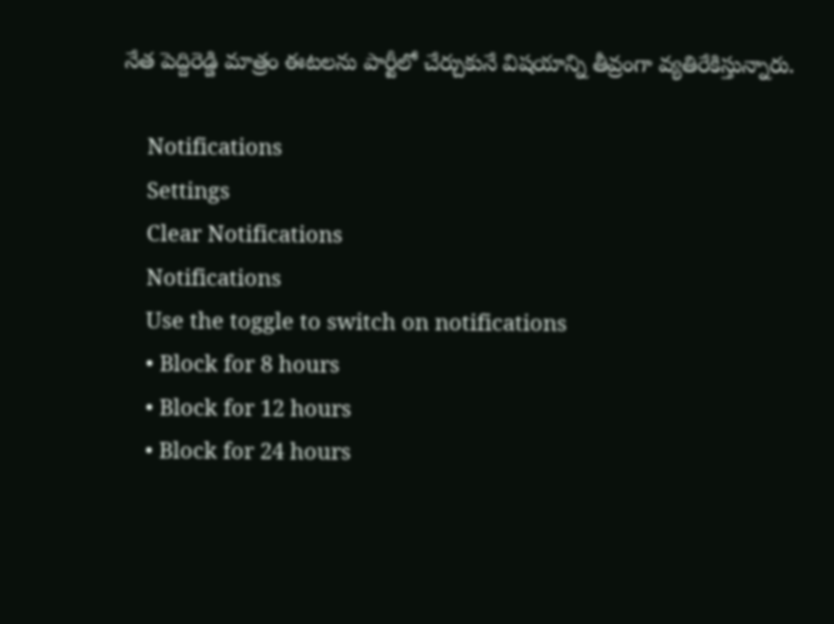నేత పెద్దిరెడ్డి మాత్రం ఈటలను పార్టీలో చేర్చుకునే విషయాన్ని తీవ్రంగా వ్యతిరేకిస్తున్నారు.

    Notifications
    Settings
    Clear Notifications
    Notifications
    Use the toggle to switch on notifications
    • Block for 8 hours
    • Block for 12 hours
    • Block for 24 hours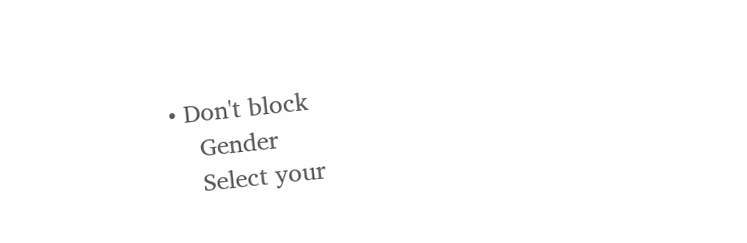• Don't block
    Gender
    Select your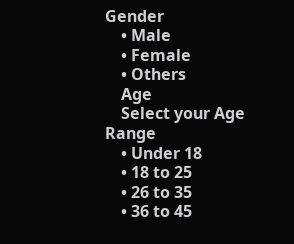Gender
    • Male
    • Female
    • Others
    Age
    Select your Age Range
    • Under 18
    • 18 to 25
    • 26 to 35
    • 36 to 45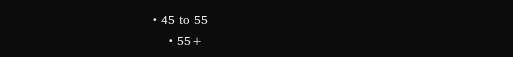• 45 to 55
    • 55+